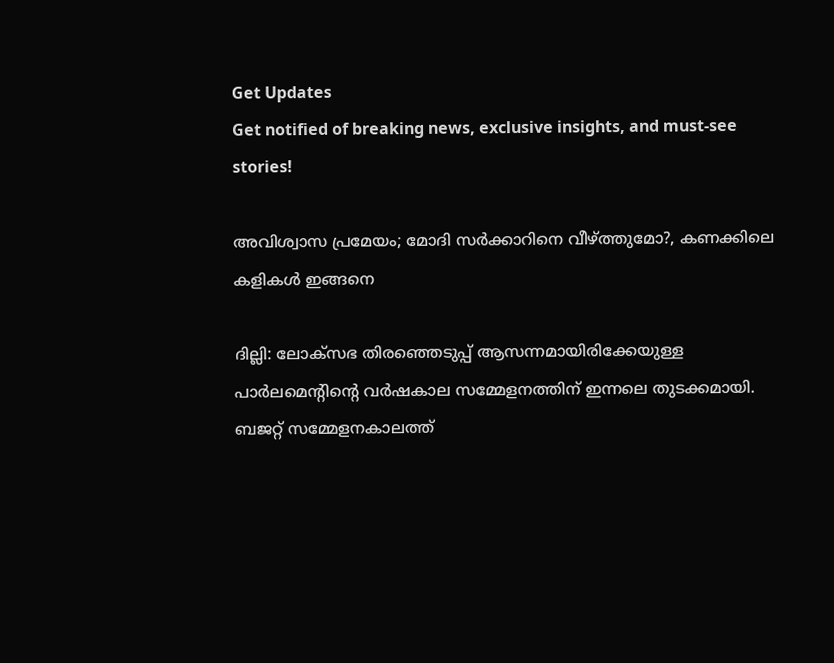Get Updates
Get notified of breaking news, exclusive insights, and must-see stories!

അവിശ്വാസ പ്രമേയം; മോദി സര്‍ക്കാറിനെ വീഴ്ത്തുമോ?, കണക്കിലെ കളികള്‍ ഇങ്ങനെ

ദില്ലി: ലോക്‌സഭ തിരഞ്ഞെടുപ്പ് ആസന്നമായിരിക്കേയുള്ള പാര്‍ലമെന്റിന്റെ വര്‍ഷകാല സമ്മേളനത്തിന് ഇന്നലെ തുടക്കമായി. ബജറ്റ് സമ്മേളനകാലത്ത്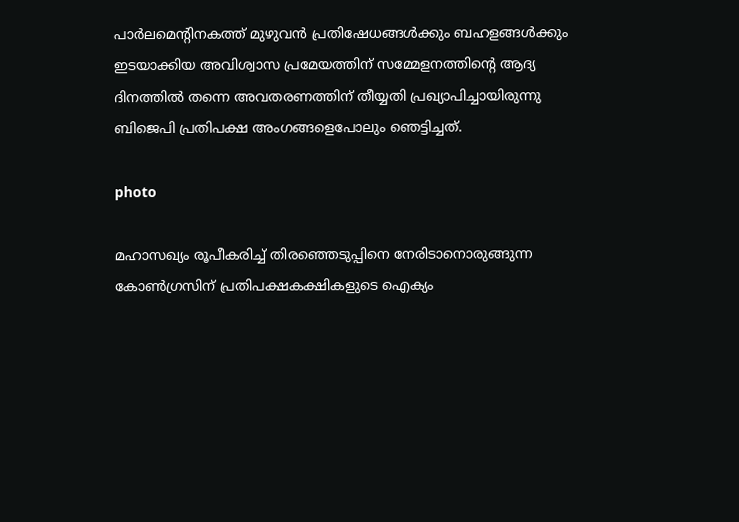പാര്‍ലമെന്റിനകത്ത് മുഴുവന്‍ പ്രതിഷേധങ്ങള്‍ക്കും ബഹളങ്ങള്‍ക്കും ഇടയാക്കിയ അവിശ്വാസ പ്രമേയത്തിന് സമ്മേളനത്തിന്റെ ആദ്യ ദിനത്തില്‍ തന്നെ അവതരണത്തിന് തീയ്യതി പ്രഖ്യാപിച്ചായിരുന്നു ബിജെപി പ്രതിപക്ഷ അംഗങ്ങളെപോലും ഞെട്ടിച്ചത്.

photo

മഹാസഖ്യം രൂപീകരിച്ച് തിരഞ്ഞെടുപ്പിനെ നേരിടാനൊരുങ്ങുന്ന കോണ്‍ഗ്രസിന് പ്രതിപക്ഷകക്ഷികളുടെ ഐക്യം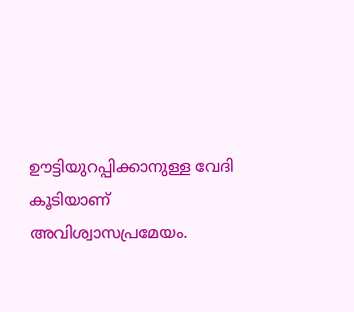ഊട്ടിയുറപ്പിക്കാനുള്ള വേദി കൂടിയാണ് അവിശ്വാസപ്രമേയം.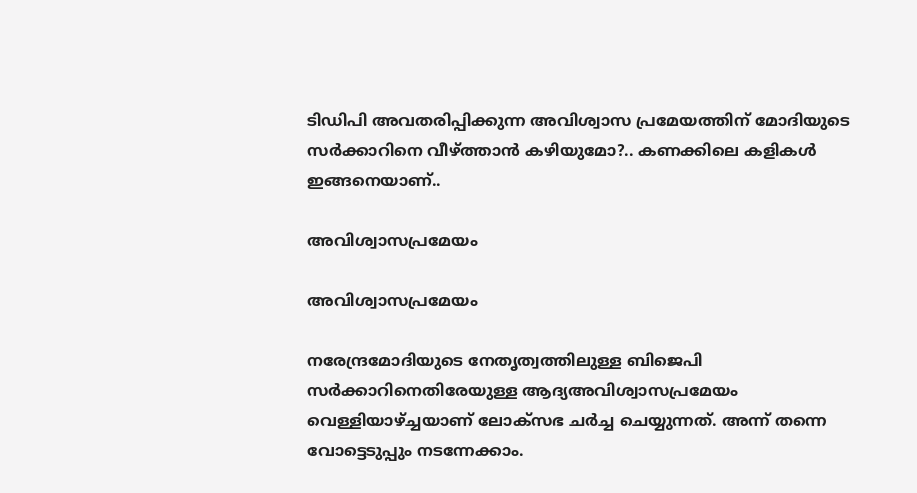ടിഡിപി അവതരിപ്പിക്കുന്ന അവിശ്വാസ പ്രമേയത്തിന് മോദിയുടെ സര്‍ക്കാറിനെ വീഴ്ത്താന്‍ കഴിയുമോ?.. കണക്കിലെ കളികള്‍ ഇങ്ങനെയാണ്..

അവിശ്വാസപ്രമേയം

അവിശ്വാസപ്രമേയം

നരേന്ദ്രമോദിയുടെ നേതൃത്വത്തിലുള്ള ബിജെപി സര്‍ക്കാറിനെതിരേയുള്ള ആദ്യഅവിശ്വാസപ്രമേയം വെള്ളിയാഴ്ച്ചയാണ് ലോക്‌സഭ ചര്‍ച്ച ചെയ്യുന്നത്. അന്ന് തന്നെ വോട്ടെടുപ്പും നടന്നേക്കാം.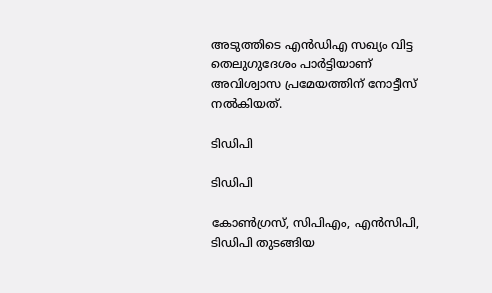അടുത്തിടെ എന്‍ഡിഎ സഖ്യം വിട്ട തെലുഗുദേശം പാര്‍ട്ടിയാണ് അവിശ്വാസ പ്രമേയത്തിന് നോട്ടീസ് നല്‍കിയത്.

ടിഡിപി

ടിഡിപി

കോണ്‍ഗ്രസ്, സിപിഎം, എന്‍സിപി, ടിഡിപി തുടങ്ങിയ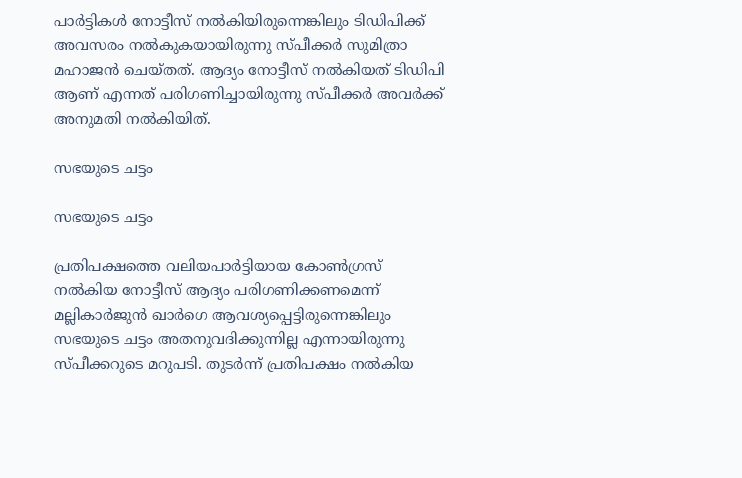പാര്‍ട്ടികള്‍ നോട്ടീസ് നല്‍കിയിരുന്നെങ്കിലും ടിഡിപിക്ക് അവസരം നല്‍കുകയായിരുന്നു സ്പീക്കര്‍ സുമിത്രാ മഹാജന്‍ ചെയ്തത്. ആദ്യം നോട്ടീസ് നല്‍കിയത് ടിഡിപി ആണ് എന്നത് പരിഗണിച്ചായിരുന്നു സ്പീക്കര്‍ അവര്‍ക്ക് അനുമതി നല്‍കിയിത്.

സഭയുടെ ചട്ടം

സഭയുടെ ചട്ടം

പ്രതിപക്ഷത്തെ വലിയപാര്‍ട്ടിയായ കോണ്‍ഗ്രസ് നല്‍കിയ നോട്ടീസ് ആദ്യം പരിഗണിക്കണമെന്ന് മല്ലികാര്‍ജുന്‍ ഖാര്‍ഗെ ആവശ്യപ്പെട്ടിരുന്നെങ്കിലും സഭയുടെ ചട്ടം അതനുവദിക്കുന്നില്ല എന്നായിരുന്നു സ്പീക്കറുടെ മറുപടി. തുടര്‍ന്ന് പ്രതിപക്ഷം നല്‍കിയ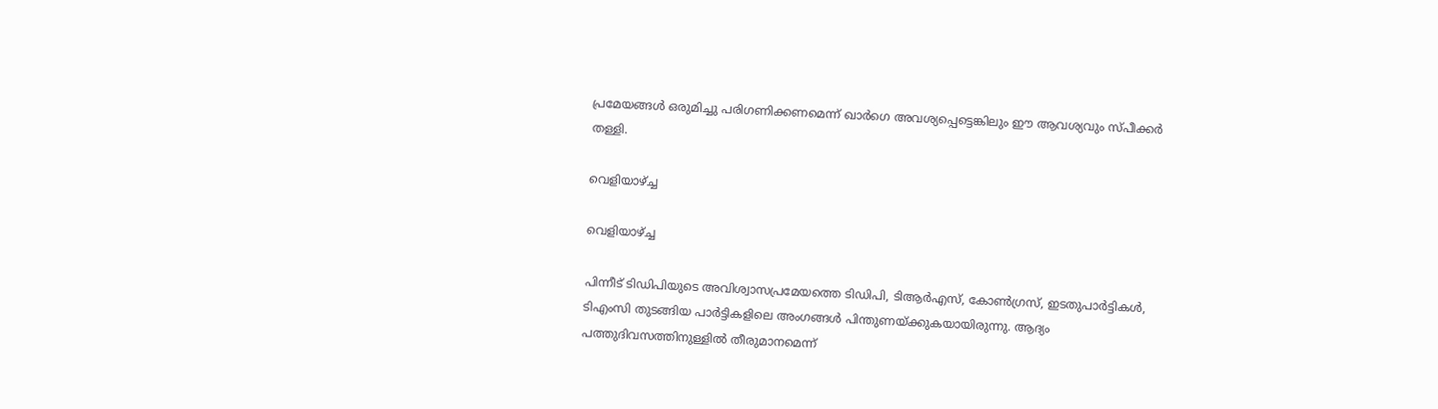പ്രമേയങ്ങള്‍ ഒരുമിച്ചു പരിഗണിക്കണമെന്ന് ഖാര്‍ഗെ അവശ്യപ്പെട്ടെങ്കിലും ഈ ആവശ്യവും സ്പീക്കര്‍ തള്ളി.

വെളിയാഴ്ച്ച

വെളിയാഴ്ച്ച

പിന്നീട് ടിഡിപിയുടെ അവിശ്വാസപ്രമേയത്തെ ടിഡിപി, ടിആര്‍എസ്, കോണ്‍ഗ്രസ്, ഇടതുപാര്‍ട്ടികള്‍, ടിഎംസി തുടങ്ങിയ പാര്‍ട്ടികളിലെ അംഗങ്ങള്‍ പിന്തുണയ്ക്കുകയായിരുന്നു. ആദ്യം പത്തുദിവസത്തിനുള്ളില്‍ തീരുമാനമെന്ന്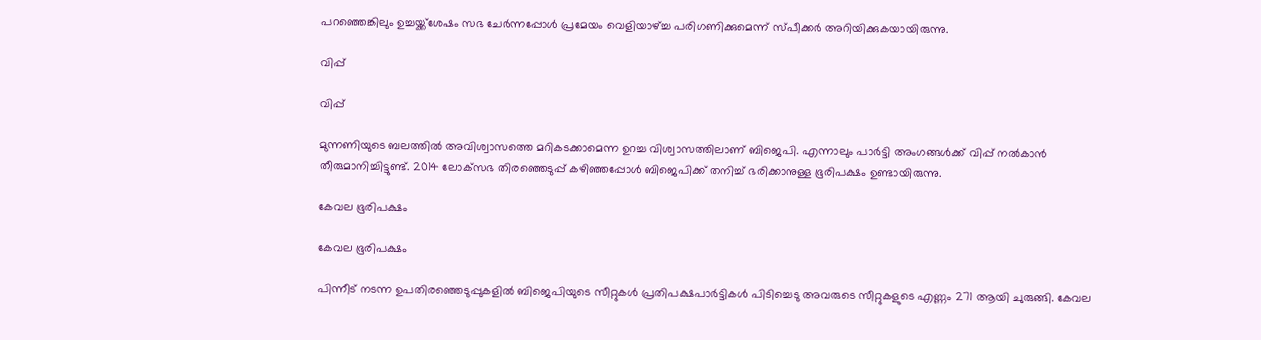പറഞ്ഞെങ്കിലും ഉച്ചയ്ക്ക്‌ശേഷം സഭ ചേര്‍ന്നപ്പോള്‍ പ്രമേയം വെളിയാഴ്ച്ച പരിഗണിക്കുമെന്ന് സ്പീക്കര്‍ അറിയിക്കുകയായിരുന്നു.

വിപ്പ്

വിപ്പ്

മുന്നണിയുടെ ബലത്തില്‍ അവിശ്വാസത്തെ മറികടക്കാമെന്ന ഉറച്ച വിശ്വാസത്തിലാണ് ബിജെപി. എന്നാലും പാര്‍ട്ടി അംഗങ്ങള്‍ക്ക് വിപ്പ് നല്‍കാന്‍ തീരുമാനിച്ചിട്ടുണ്ട്. 2014 ലോക്‌സഭ തിരഞ്ഞെടുപ്പ് കഴിഞ്ഞപ്പോള്‍ ബിജെപിക്ക് തനിച്ച് ഭരിക്കാനുള്ള ഭൂരിപക്ഷം ഉണ്ടായിരുന്നു.

കേവല ഭൂരിപക്ഷം

കേവല ഭൂരിപക്ഷം

പിന്നീട് നടന്ന ഉപതിരഞ്ഞെടുപ്പുകളില്‍ ബിജെപിയുടെ സീറ്റുകള്‍ പ്രതിപക്ഷപാര്‍ട്ടികള്‍ പിടിച്ചെടു അവരുടെ സീറ്റുകളുടെ എണ്ണം 271 ആയി ചുരുങ്ങി. കേവല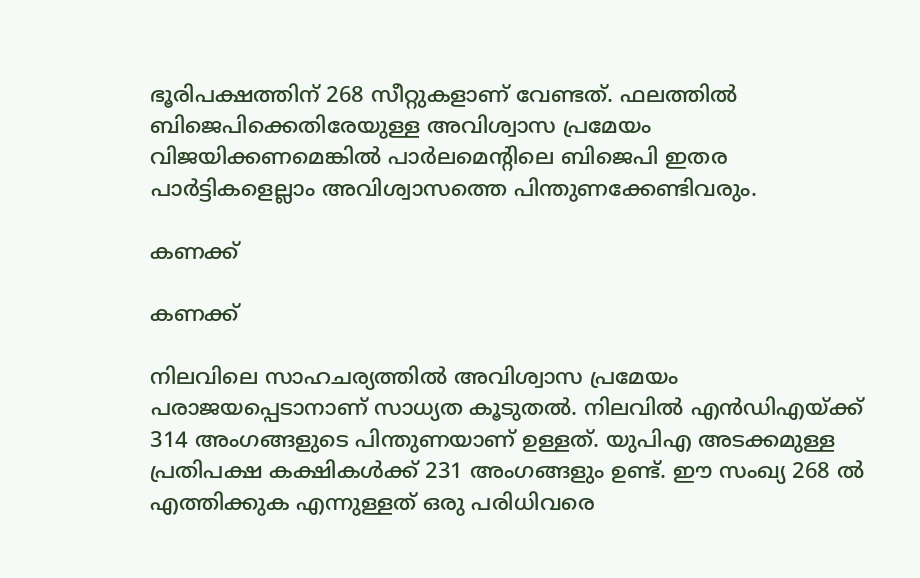ഭൂരിപക്ഷത്തിന് 268 സീറ്റുകളാണ് വേണ്ടത്. ഫലത്തില്‍ ബിജെപിക്കെതിരേയുള്ള അവിശ്വാസ പ്രമേയം വിജയിക്കണമെങ്കില്‍ പാര്‍ലമെന്റിലെ ബിജെപി ഇതര പാര്‍ട്ടികളെല്ലാം അവിശ്വാസത്തെ പിന്തുണക്കേണ്ടിവരും.

കണക്ക്

കണക്ക്

നിലവിലെ സാഹചര്യത്തില്‍ അവിശ്വാസ പ്രമേയം പരാജയപ്പെടാനാണ് സാധ്യത കൂടുതല്‍. നിലവില്‍ എന്‍ഡിഎയ്ക്ക് 314 അംഗങ്ങളുടെ പിന്തുണയാണ് ഉള്ളത്. യുപിഎ അടക്കമുള്ള പ്രതിപക്ഷ കക്ഷികള്‍ക്ക് 231 അംഗങ്ങളും ഉണ്ട്. ഈ സംഖ്യ 268 ല്‍ എത്തിക്കുക എന്നുള്ളത് ഒരു പരിധിവരെ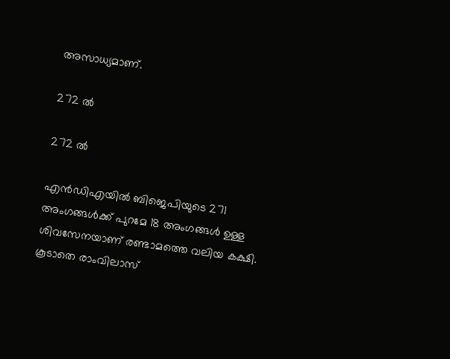അസാധ്യമാണ്.

272 ല്‍

272 ല്‍

എന്‍ഡിഎയില്‍ ബിജെപിയുടെ 271 അംഗങ്ങള്‍ക്ക് പുറമേ 18 അംഗങ്ങള്‍ ഉള്ള ശിവസേനയാണ് രണ്ടാമത്തെ വലിയ കക്ഷി. കൂടാതെ രാംവിലാസ്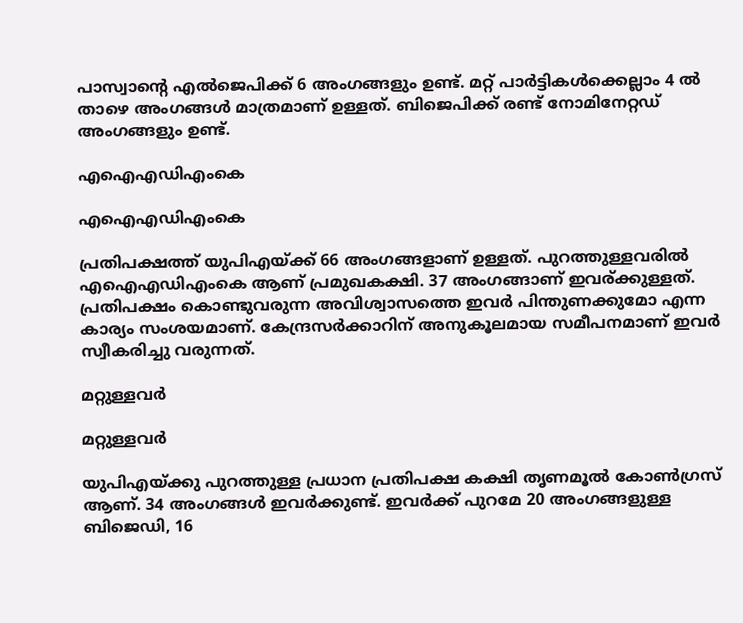പാസ്വാന്റെ എല്‍ജെപിക്ക് 6 അംഗങ്ങളും ഉണ്ട്. മറ്റ് പാര്‍ട്ടികള്‍ക്കെല്ലാം 4 ല്‍ താഴെ അംഗങ്ങള്‍ മാത്രമാണ് ഉള്ളത്. ബിജെപിക്ക് രണ്ട് നോമിനേറ്റഡ് അംഗങ്ങളും ഉണ്ട്.

എഐഎഡിഎംകെ

എഐഎഡിഎംകെ

പ്രതിപക്ഷത്ത് യുപിഎയ്ക്ക് 66 അംഗങ്ങളാണ് ഉള്ളത്. പുറത്തുള്ളവരില്‍ എഐഎഡിഎംകെ ആണ് പ്രമുഖകക്ഷി. 37 അംഗങ്ങാണ് ഇവര്ക്കുള്ളത്. പ്രതിപക്ഷം കൊണ്ടുവരുന്ന അവിശ്വാസത്തെ ഇവര്‍ പിന്തുണക്കുമോ എന്ന കാര്യം സംശയമാണ്. കേന്ദ്രസര്‍ക്കാറിന് അനുകൂലമായ സമീപനമാണ് ഇവര്‍ സ്വീകരിച്ചു വരുന്നത്.

മറ്റുള്ളവര്‍

മറ്റുള്ളവര്‍

യുപിഎയ്ക്കു പുറത്തുള്ള പ്രധാന പ്രതിപക്ഷ കക്ഷി തൃണമൂല്‍ കോണ്‍ഗ്രസ് ആണ്. 34 അംഗങ്ങള്‍ ഇവര്‍ക്കുണ്ട്. ഇവര്‍ക്ക് പുറമേ 20 അംഗങ്ങളുള്ള ബിജെഡി, 16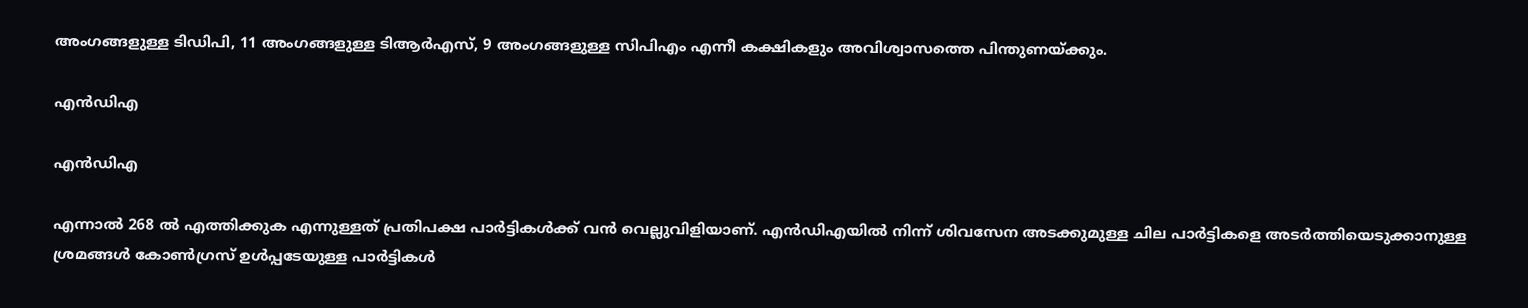അംഗങ്ങളുള്ള ടിഡിപി, 11 അംഗങ്ങളുള്ള ടിആര്‍എസ്, 9 അംഗങ്ങളുള്ള സിപിഎം എന്നീ കക്ഷികളും അവിശ്വാസത്തെ പിന്തുണയ്ക്കും.

എന്‍ഡിഎ

എന്‍ഡിഎ

എന്നാല്‍ 268 ല്‍ എത്തിക്കുക എന്നുള്ളത് പ്രതിപക്ഷ പാര്‍ട്ടികള്‍ക്ക് വന്‍ വെല്ലുവിളിയാണ്. എന്‍ഡിഎയില്‍ നിന്ന് ശിവസേന അടക്കുമുള്ള ചില പാര്‍ട്ടികളെ അടര്‍ത്തിയെടുക്കാനുള്ള ശ്രമങ്ങള്‍ കോണ്‍ഗ്രസ് ഉള്‍പ്പടേയുള്ള പാര്‍ട്ടികള്‍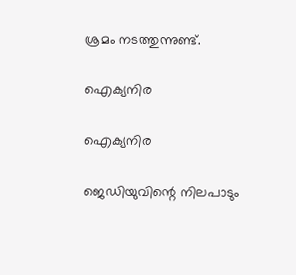ശ്രമം നടത്തുന്നുണ്ട്.

ഐക്യനിര

ഐക്യനിര

ജെഡിയുവിന്റെ നിലപാടും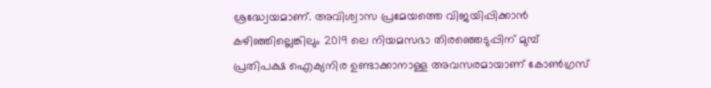ശ്രദ്ധ്വേയമാണ്. അവിശ്വാസ പ്രമേയത്തെ വിജയിപ്പിക്കാന്‍ കഴിഞ്ഞില്ലെങ്കിലും 2019 ലെ നിയമസഭാ തിരഞ്ഞെടുപ്പിന് മുമ്പ് പ്രതിപക്ഷ ഐക്യനിര ഉണ്ടാക്കാനാള്ള അവസരമായാണ് കോണ്‍ഗ്രസ്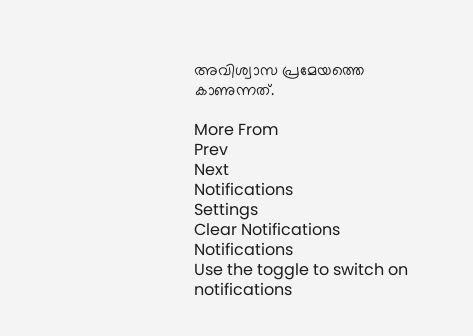അവിശ്വാസ പ്രമേയത്തെ കാണുന്നത്.

More From
Prev
Next
Notifications
Settings
Clear Notifications
Notifications
Use the toggle to switch on notifications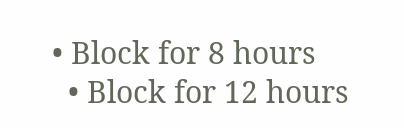• Block for 8 hours
  • Block for 12 hours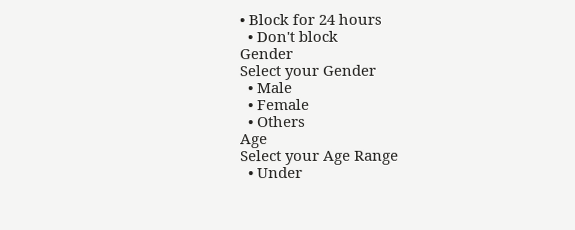• Block for 24 hours
  • Don't block
Gender
Select your Gender
  • Male
  • Female
  • Others
Age
Select your Age Range
  • Under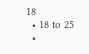18
  • 18 to 25
  •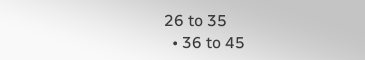26 to 35
  • 36 to 45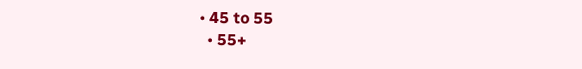• 45 to 55
  • 55+